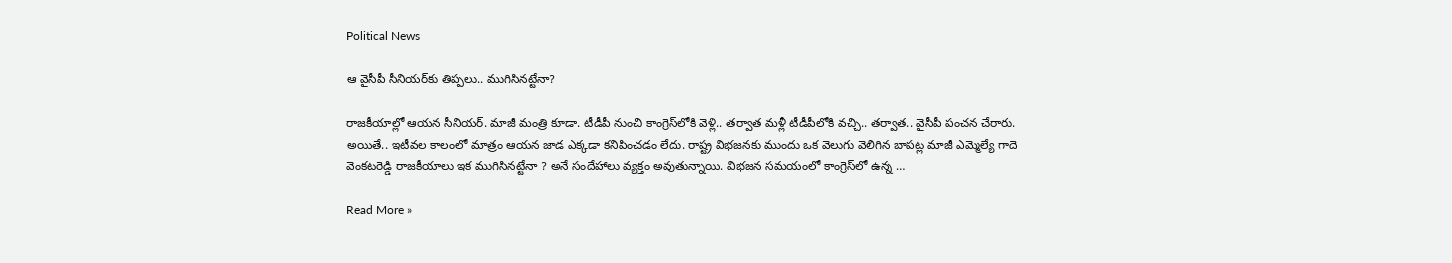Political News

ఆ వైసీపీ సీనియ‌ర్‌కు తిప్పలు.. ముగిసిన‌ట్టేనా?

రాజ‌కీయాల్లో ఆయ‌న సీనియ‌ర్‌. మాజీ మంత్రి కూడా. టీడీపీ నుంచి కాంగ్రెస్‌లోకి వెళ్లి.. త‌ర్వాత మ‌ళ్లీ టీడీపీలోకి వ‌చ్చి.. త‌ర్వాత‌.. వైసీపీ పంచ‌న చేరారు. అయితే.. ఇటీవ‌ల కాలంలో మాత్రం ఆయ‌న జాడ ఎక్క‌డా క‌నిపించడం లేదు. రాష్ట్ర విభ‌జ‌న‌కు ముందు ఒక వెలుగు వెలిగిన బాప‌ట్ల మాజీ ఎమ్మెల్యే గాదె వెంక‌ట‌రెడ్డి రాజ‌కీయాలు ఇక ముగిసిన‌ట్టేనా ? అనే సందేహాలు వ్య‌క్తం అవుతున్నాయి. విభ‌జ‌న స‌మ‌యంలో కాంగ్రెస్‌లో ఉన్న …

Read More »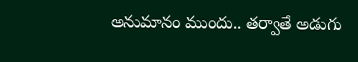అనుమానం ముందు.. త‌ర్వాతే అడుగు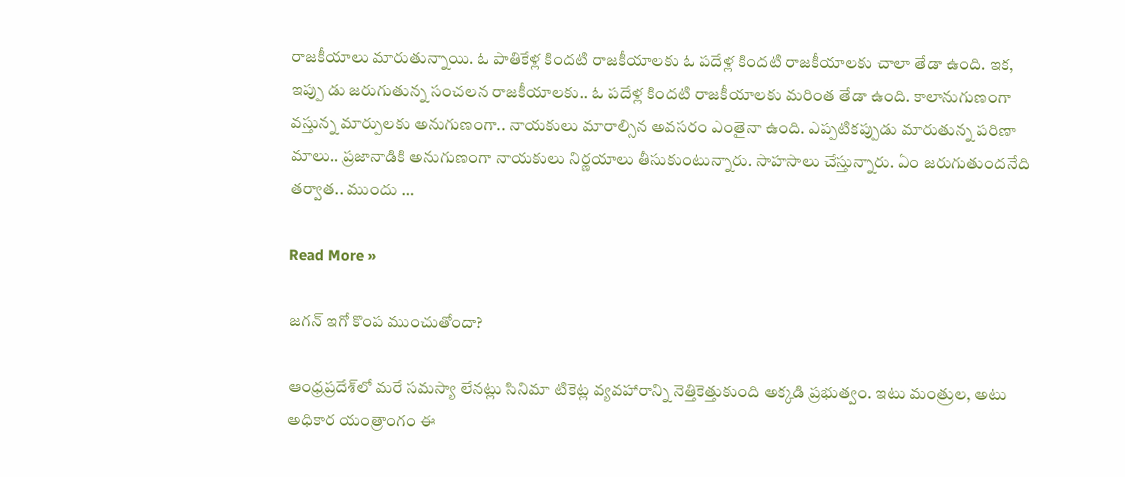రాజ‌కీయాలు మారుతున్నాయి. ఓ పాతికేళ్ల కింద‌టి రాజ‌కీయాల‌కు ఓ ప‌దేళ్ల కింద‌టి రాజ‌కీయాల‌కు చాలా తేడా ఉంది. ఇక‌, ఇప్పు డు జ‌రుగుతున్న సంచ‌ల‌న రాజ‌కీయాల‌కు.. ఓ పదేళ్ల కింద‌టి రాజ‌కీయాల‌కు మ‌రింత తేడా ఉంది. కాలానుగుణంగా వ‌స్తున్న మార్పుల‌కు అనుగుణంగా.. నాయకులు మారాల్సిన అవ‌స‌రం ఎంతైనా ఉంది. ఎప్ప‌టిక‌ప్పుడు మారుతున్న ప‌రిణా మాలు.. ప్ర‌జానాడికి అనుగుణంగా నాయ‌కులు నిర్ణ‌యాలు తీసుకుంటున్నారు. సాహ‌సాలు చేస్తున్నారు. ఏం జ‌రుగుతుంద‌నేది త‌ర్వాత‌.. ముందు …

Read More »

జ‌గ‌న్ ఇగో కొంప ముంచుతోందా?

ఆంధ్ర‌ప్ర‌దేశ్‌లో మ‌రే స‌మ‌స్యా లేన‌ట్లు సినిమా టికెట్ల వ్య‌వహారాన్ని నెత్తికెత్తుకుంది అక్క‌డి ప్ర‌భుత్వం. ఇటు మంత్రుల‌, అటు అధికార యంత్రాంగం ఈ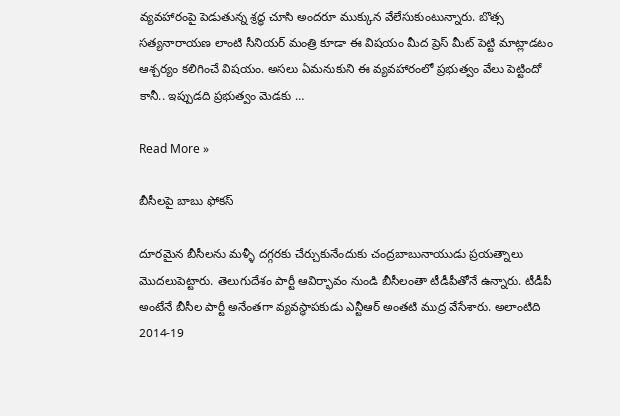వ్య‌వ‌హారంపై పెడుతున్న శ్ర‌ద్ధ చూసి అంద‌రూ ముక్కున వేలేసుకుంటున్నారు. బొత్స స‌త్య‌నారాయ‌ణ లాంటి సీనియ‌ర్ మంత్రి కూడా ఈ విష‌యం మీద ప్రెస్ మీట్ పెట్టి మాట్లాడటం ఆశ్చ‌ర్యం క‌లిగించే విష‌యం. అస‌లు ఏమ‌నుకుని ఈ వ్య‌వహారంలో ప్ర‌భుత్వం వేలు పెట్టిందో కానీ.. ఇప్పుడ‌ది ప్ర‌భుత్వం మెడ‌కు …

Read More »

బీసీలపై బాబు ఫోకస్

దూరమైన బీసీలను మళ్ళీ దగ్గరకు చేర్చుకునేందుకు చంద్రబాబునాయుడు ప్రయత్నాలు మొదలుపెట్టారు. తెలుగుదేశం పార్టీ ఆవిర్భావం నుండి బీసీలంతా టీడీపీతోనే ఉన్నారు. టీడీపీ అంటేనే బీసీల పార్టీ అనేంతగా వ్యవస్థాపకుడు ఎన్టీఆర్ అంతటి ముద్ర వేసేశారు. అలాంటిది 2014-19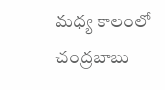మధ్య కాలంలో చంద్రబాబు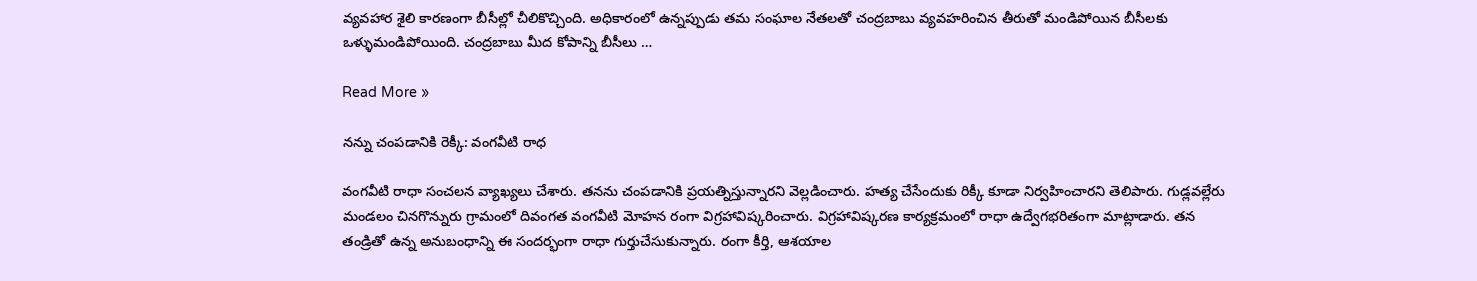వ్యవహార శైలి కారణంగా బీసీల్లో చీలికొచ్చింది. అధికారంలో ఉన్నప్పుడు తమ సంఘాల నేతలతో చంద్రబాబు వ్యవహరించిన తీరుతో మండిపోయిన బీసీలకు ఒళ్ళుమండిపోయింది. చంద్రబాబు మీద కోపాన్ని బీసీలు …

Read More »

నన్ను చంపడానికి రెక్కీ: వంగవీటి రాధ

వంగవీటి రాధా సంచలన వ్యాఖ్యలు చేశారు. తనను చంపడానికి ప్రయత్నిస్తున్నారని వెల్లడించారు. హత్య చేసేందుకు రిక్కీ కూడా నిర్వహించారని తెలిపారు. గుడ్లవల్లేరు మండలం చినగొన్నురు గ్రామంలో దివంగత వంగవీటి మోహన రంగా విగ్రహావిష్కరించారు. విగ్రహావిష్కరణ కార్యక్రమంలో రాధా ఉద్వేగభరితంగా మాట్లాడారు. తన తండ్రితో ఉన్న అనుబంధాన్ని ఈ సందర్భంగా రాధా గుర్తుచేసుకున్నారు. రంగా కీర్తి, ఆశయాల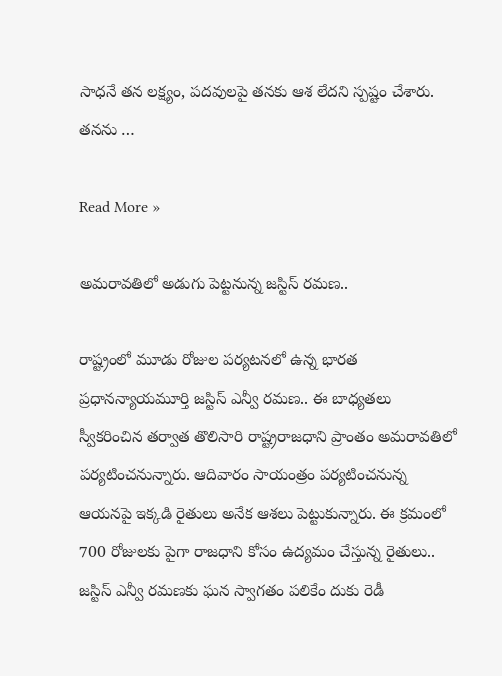సాధనే తన లక్ష్యం, పదవులపై తనకు ఆశ లేదని స్పష్టం చేశారు. తనను …

Read More »

అమ‌రావ‌తిలో అడుగు పెట్ట‌నున్న జ‌స్టిస్ ర‌మ‌ణ‌..

రాష్ట్రంలో మూడు రోజుల ప‌ర్య‌ట‌నలో ఉన్న భార‌త ప్ర‌ధాన‌న్యాయ‌మూర్తి జ‌స్టిస్ ఎన్వీ ర‌మ‌ణ‌.. ఈ బాధ్య‌త‌లు స్వీక‌రించిన త‌ర్వాత తొలిసారి రాష్ట్ర‌రాజ‌ధాని ప్రాంతం అమ‌రావ‌తిలో ప‌ర్య‌టించ‌నున్నారు. ఆదివారం సాయంత్రం ప‌ర్య‌టించ‌నున్న ఆయ‌నపై ఇక్క‌డి రైతులు అనేక ఆశ‌లు పెట్టుకున్నారు. ఈ క్ర‌మంలో 700 రోజుల‌కు పైగా రాజ‌ధాని కోసం ఉద్య‌మం చేస్తున్న రైతులు.. జ‌స్టిస్ ఎన్వీ ర‌మ‌ణ‌కు ఘ‌న స్వాగ‌తం ప‌లికేం దుకు రెడీ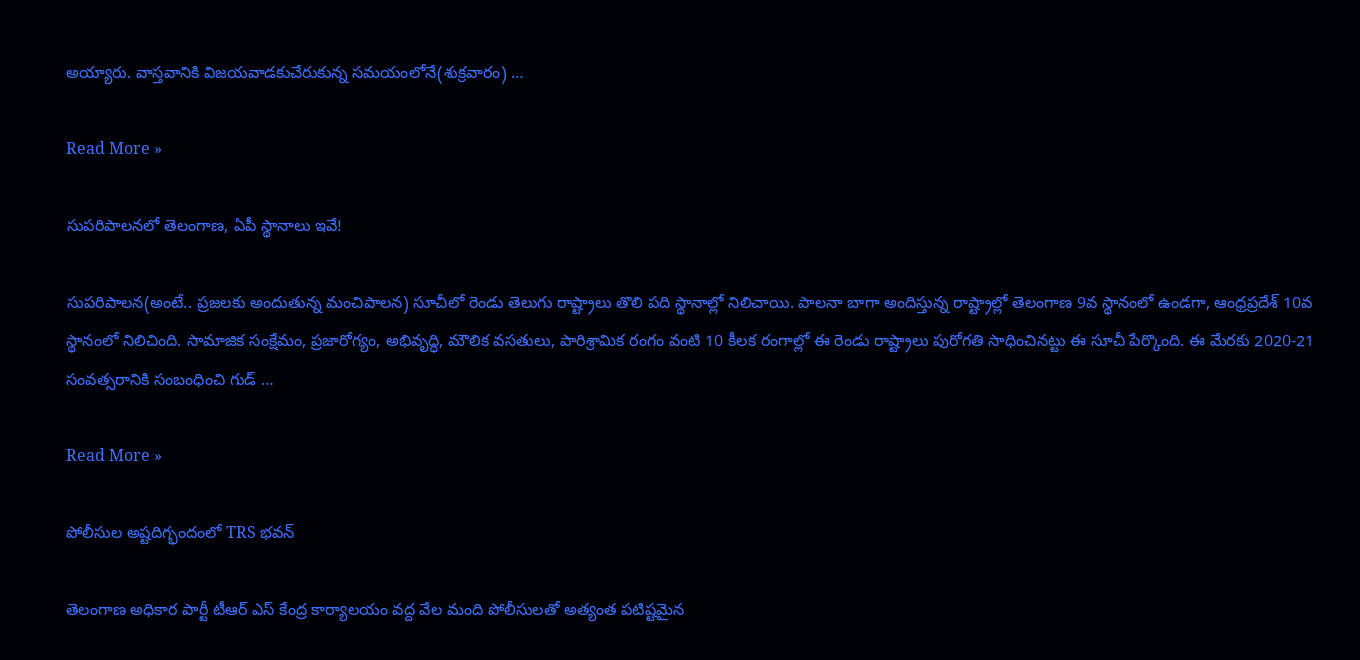అయ్యారు. వాస్త‌వానికి విజ‌య‌వాడ‌కుచేరుకున్న స‌మ‌యంలోనే(శుక్ర‌వారం) …

Read More »

సుప‌రిపాల‌న‌లో తెలంగాణ‌, ఏపీ స్థానాలు ఇవే!

సుప‌రిపాల‌న(అంటే.. ప్ర‌జ‌ల‌కు అందుతున్న మంచిపాల‌న‌) సూచీలో రెండు తెలుగు రాష్ట్రాలు తొలి ప‌ది స్థానాల్లో నిలిచాయి. పాల‌నా బాగా అందిస్తున్న రాష్ట్రాల్లో తెలంగాణ 9వ స్థానంలో ఉండ‌గా, ఆంధ్ర‌ప్ర‌దేశ్ 10వ స్థానంలో నిలిచింది. సామాజిక సంక్షేమం, ప్ర‌జారోగ్యం, అభివృద్ధి, మౌలిక వ‌స‌తులు, పారిశ్రామిక రంగం వంటి 10 కీల‌క రంగాల్లో ఈ రెండు రాష్ట్రాలు పురోగ‌తి సాధించిన‌ట్టు ఈ సూచీ పేర్కొంది. ఈ మేర‌కు 2020-21 సంవత్సరానికి సంబంధించి గుడ్ …

Read More »

పోలీసుల అష్ట‌దిగ్భందంలో TRS భ‌వ‌న్‌

తెలంగాణ అధికార పార్టీ టీఆర్ ఎస్ కేంద్ర కార్యాల‌యం వ‌ద్ద వేల మంది పోలీసుల‌తో అత్యంత ప‌టిష్ట‌మైన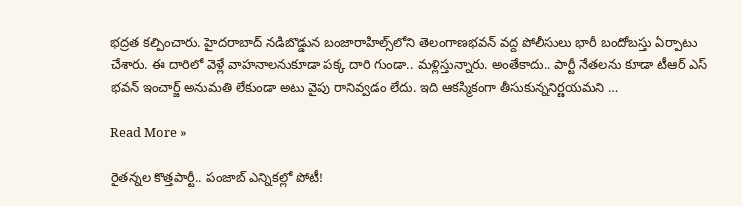భ‌ద్ర‌త క‌ల్పించారు. హైద‌రాబాద్ న‌డిబొడ్డున బంజారాహిల్స్‌లోని తెలంగాణభవన్‌ వద్ద పోలీసులు భారీ బందోబస్తు ఏర్పాటు చేశారు. ఈ దారిలో వెళ్లే వాహ‌నాల‌నుకూడా ప‌క్క దారి గుండా.. మ‌ళ్లిస్తున్నారు. అంతేకాదు.. పార్టీ నేత‌ల‌ను కూడా టీఆర్ ఎస్ భ‌వ‌న్ ఇంచార్జ్ అనుమ‌తి లేకుండా అటు వైపు రానివ్వ‌డం లేదు. ఇది ఆక‌స్మికంగా తీసుకున్న‌నిర్ణ‌య‌మ‌ని …

Read More »

రైత‌న్న‌ల కొత్త‌పార్టీ.. పంజాబ్ ఎన్నిక‌ల్లో పోటీ!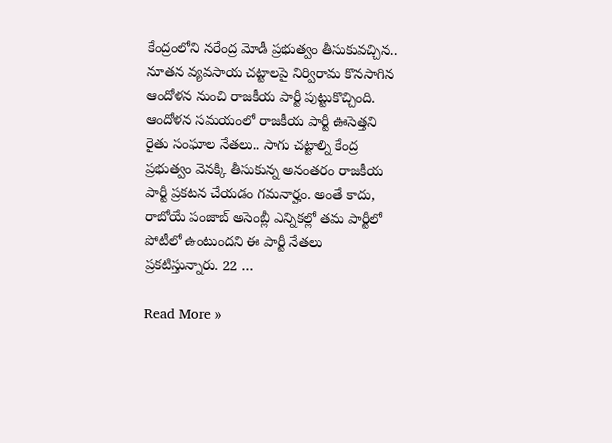కేంద్రంలోని న‌రేంద్ర మోడీ ప్ర‌భుత్వం తీసుకువ‌చ్చిన‌.. నూత‌న వ్య‌వ‌సాయ చట్టాలపై నిర్విరామ కొనసాగిన ఆందోళన నుంచి రాజకీయ పార్టీ పుట్టుకొచ్చింది. ఆందోళన సమయంలో రాజకీయ పార్టీ ఊసెత్తని రైతు సంఘాల నేతలు.. సాగు చట్టాల్ని కేంద్ర ప్రభుత్వం వెనక్కి తీసుకున్న అనంతరం రాజకీయ పార్టీ ప్రకటన చేయడం గమనార్హం. అంతే కాదు, రాబోయే పంజాబ్ అసెంబ్లీ ఎన్నికల్లో తమ పార్టీలో పోటీలో ఉంటుందని ఈ పార్టీ నేతలు ప్రకటిస్తున్నారు. 22 …

Read More »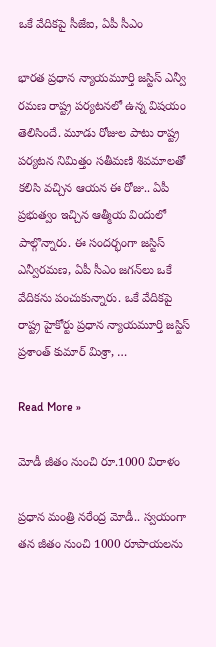ఒకే వేదిక‌పై సీజేఐ, ఏపీ సీఎం

భార‌త ప్ర‌ధాన న్యాయ‌మూర్తి జ‌స్టిస్ ఎన్వీ ర‌మ‌ణ రాష్ట్ర ప‌ర్య‌ట‌న‌లో ఉన్న విష‌యం తెలిసిందే. మూడు రోజుల పాటు రాష్ట్ర ప‌ర్య‌ట‌న నిమిత్తం స‌తీమ‌ణి శివ‌మాలతో క‌లిసి వ‌చ్చిన ఆయ‌న ఈ రోజు.. ఏపీ ప్ర‌భుత్వం ఇచ్చిన ఆత్మీయ విందులో పాల్గొన్నారు. ఈ సంద‌ర్భంగా జ‌స్టిస్ ఎన్వీర‌మ‌ణ‌, ఏపీ సీఎం జ‌గ‌న్‌లు ఒకే వేదిక‌ను పంచుకున్నారు. ఒకే వేదిక‌పై రాష్ట్ర హైకోర్టు ప్ర‌ధాన న్యాయ‌మూర్తి జ‌స్టిస్ ప్ర‌శాంత్ కుమార్ మిశ్రా, …

Read More »

మోడీ జీతం నుంచి రూ.1000 విరాళం

ప్ర‌ధాన మంత్రి న‌రేంద్ర మోడీ.. స్వ‌యంగా త‌న జీతం నుంచి 1000 రూపాయ‌ల‌ను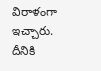విరాళంగా ఇచ్చారు. దీనికి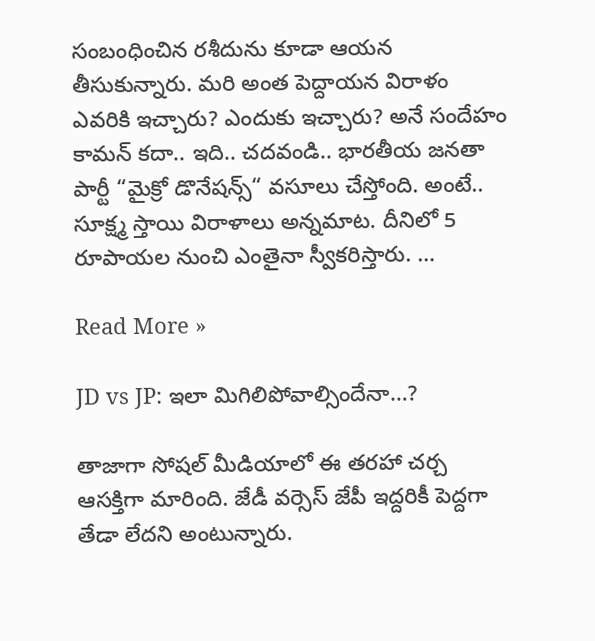సంబంధించిన ర‌శీదును కూడా ఆయ‌న తీసుకున్నారు. మ‌రి అంత పెద్దాయ‌న విరాళం ఎవ‌రికి ఇచ్చారు? ఎందుకు ఇచ్చారు? అనే సందేహం కామ‌న్ క‌దా.. ఇది.. చ‌ద‌వండి.. భారతీయ జనతా పార్టీ “మైక్రో డొనేషన్స్‌“ వ‌సూలు చేస్తోంది. అంటే.. సూక్ష్మ స్తాయి విరాళాలు అన్న‌మాట‌. దీనిలో 5 రూపాయ‌ల నుంచి ఎంతైనా స్వీక‌రిస్తారు. …

Read More »

JD vs JP: ఇలా మిగిలిపోవాల్సిందేనా…?

తాజాగా సోష‌ల్ మీడియాలో ఈ త‌ర‌హా చ‌ర్చ ఆస‌క్తిగా మారింది. జేడీ వ‌ర్సెస్ జేపీ ఇద్ద‌రికీ పెద్ద‌గా తేడా లేద‌ని అంటున్నారు.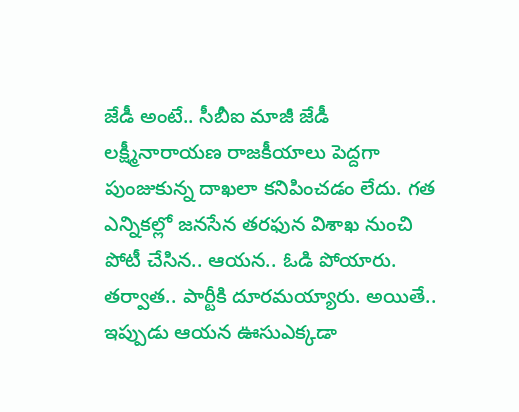జేడీ అంటే.. సీబీఐ మాజీ జేడీ ల‌క్ష్మీనారాయ‌ణ రాజ‌కీయాలు పెద్ద‌గా పుంజుకున్న దాఖలా క‌నిపించ‌డం లేదు. గ‌త ఎన్నిక‌ల్లో జ‌న‌సేన త‌ర‌ఫున విశాఖ నుంచి పోటీ చేసిన‌.. ఆయ‌న‌.. ఓడి పోయారు. త‌ర్వాత‌.. పార్టీకి దూర‌మ‌య్యారు. అయితే.. ఇప్పుడు ఆయ‌న ఊసుఎక్కడా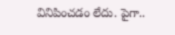వినిపించ‌డం లేదు. పైగా..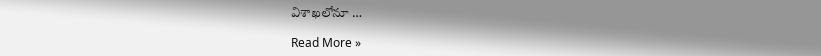విశాఖ‌లోనూ …

Read More »